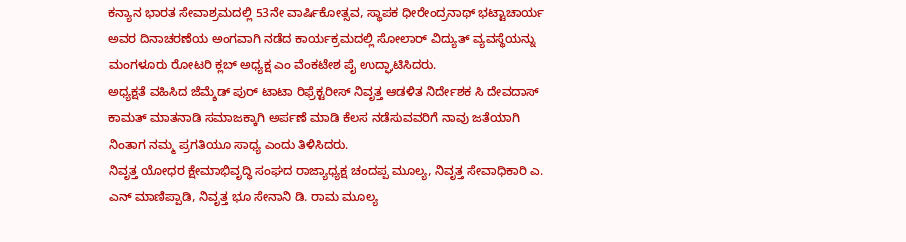ಕನ್ಯಾನ ಭಾರತ ಸೇವಾಶ್ರಮದಲ್ಲಿ 53ನೇ ವಾರ್ಷಿಕೋತ್ಸವ, ಸ್ಥಾಪಕ ಧೀರೇಂದ್ರನಾಥ್ ಭಟ್ಟಾಚಾರ್ಯ ಅವರ ದಿನಾಚರಣೆಯ ಅಂಗವಾಗಿ ನಡೆದ ಕಾರ್ಯಕ್ರಮದಲ್ಲಿ ಸೋಲಾರ್ ವಿದ್ಯುತ್ ವ್ಯವಸ್ಥೆಯನ್ನು ಮಂಗಳೂರು ರೋಟರಿ ಕ್ಲಬ್ ಅಧ್ಯಕ್ಷ ಎಂ ವೆಂಕಟೇಶ ಪೈ ಉದ್ಘಾಟಿಸಿದರು.
ಅಧ್ಯಕ್ಷತೆ ವಹಿಸಿದ ಜೆಮ್ಶೆಡ್ ಪುರ್ ಟಾಟಾ ರಿಫ್ರೆಕ್ಟರೀಸ್ ನಿವೃತ್ತ ಆಡಳಿತ ನಿರ್ದೇಶಕ ಸಿ ದೇವದಾಸ್ ಕಾಮತ್ ಮಾತನಾಡಿ ಸಮಾಜಕ್ಕಾಗಿ ಅರ್ಪಣೆ ಮಾಡಿ ಕೆಲಸ ನಡೆಸುವವರಿಗೆ ನಾವು ಜತೆಯಾಗಿ ನಿಂತಾಗ ನಮ್ಮ ಪ್ರಗತಿಯೂ ಸಾಧ್ಯ ಎಂದು ತಿಳಿಸಿದರು.
ನಿವೃತ್ತ ಯೋಧರ ಕ್ಷೇಮಾಭಿವೃದ್ಧಿ ಸಂಘದ ರಾಜ್ಯಾಧ್ಯಕ್ಷ ಚಂದಪ್ಪ ಮೂಲ್ಯ, ನಿವೃತ್ತ ಸೇವಾಧಿಕಾರಿ ಎ. ಎನ್ ಮಾಣಿಪ್ಪಾಡಿ, ನಿವೃತ್ತ ಭೂ ಸೇನಾನಿ ಡಿ. ರಾಮ ಮೂಲ್ಯ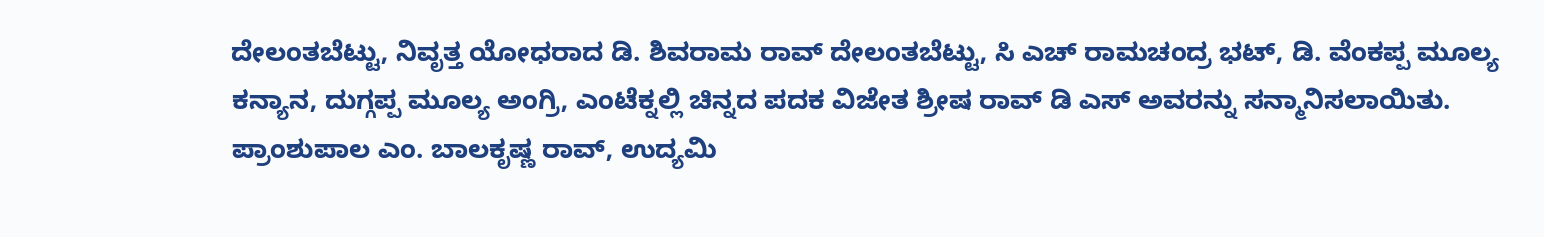ದೇಲಂತಬೆಟ್ಟು, ನಿವೃತ್ತ ಯೋಧರಾದ ಡಿ. ಶಿವರಾಮ ರಾವ್ ದೇಲಂತಬೆಟ್ಟು, ಸಿ ಎಚ್ ರಾಮಚಂದ್ರ ಭಟ್, ಡಿ. ವೆಂಕಪ್ಪ ಮೂಲ್ಯ ಕನ್ಯಾನ, ದುಗ್ಗಪ್ಪ ಮೂಲ್ಯ ಅಂಗ್ರಿ, ಎಂಟೆಕ್ನಲ್ಲಿ ಚಿನ್ನದ ಪದಕ ವಿಜೇತ ಶ್ರೀಷ ರಾವ್ ಡಿ ಎಸ್ ಅವರನ್ನು ಸನ್ಮಾನಿಸಲಾಯಿತು.
ಪ್ರಾಂಶುಪಾಲ ಎಂ. ಬಾಲಕೃಷ್ಣ ರಾವ್, ಉದ್ಯಮಿ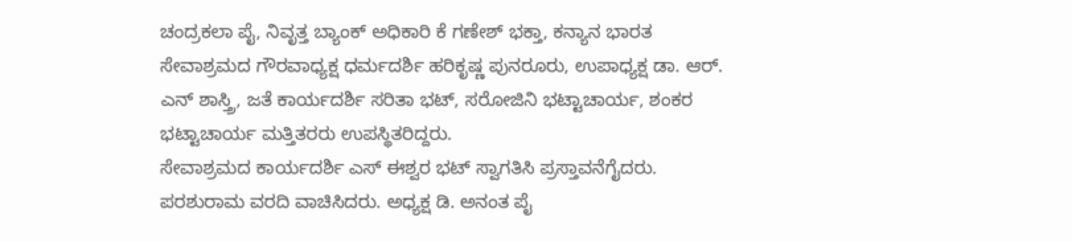ಚಂದ್ರಕಲಾ ಪೈ, ನಿವೃತ್ತ ಬ್ಯಾಂಕ್ ಅಧಿಕಾರಿ ಕೆ ಗಣೇಶ್ ಭಕ್ತಾ, ಕನ್ಯಾನ ಭಾರತ ಸೇವಾಶ್ರಮದ ಗೌರವಾಧ್ಯಕ್ಷ ಧರ್ಮದರ್ಶಿ ಹರಿಕೃಷ್ಣ ಪುನರೂರು, ಉಪಾಧ್ಯಕ್ಷ ಡಾ. ಆರ್. ಎನ್ ಶಾಸ್ತ್ರಿ, ಜತೆ ಕಾರ್ಯದರ್ಶಿ ಸರಿತಾ ಭಟ್, ಸರೋಜಿನಿ ಭಟ್ಟಾಚಾರ್ಯ, ಶಂಕರ ಭಟ್ಟಾಚಾರ್ಯ ಮತ್ತಿತರರು ಉಪಸ್ಥಿತರಿದ್ದರು.
ಸೇವಾಶ್ರಮದ ಕಾರ್ಯದರ್ಶಿ ಎಸ್ ಈಶ್ವರ ಭಟ್ ಸ್ವಾಗತಿಸಿ ಪ್ರಸ್ತಾವನೆಗೈದರು. ಪರಶುರಾಮ ವರದಿ ವಾಚಿಸಿದರು. ಅಧ್ಯಕ್ಷ ಡಿ. ಅನಂತ ಪೈ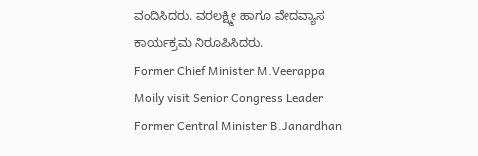ವಂದಿಸಿದರು. ವರಲಕ್ಷ್ಮೀ ಹಾಗೂ ವೇದವ್ಯಾಸ ಕಾರ್ಯಕ್ರಮ ನಿರೂಪಿಸಿದರು.
Former Chief Minister M.Veerappa Moily visit Senior Congress Leader Former Central Minister B.Janardhan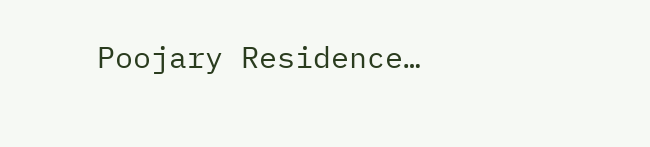Poojary Residence…